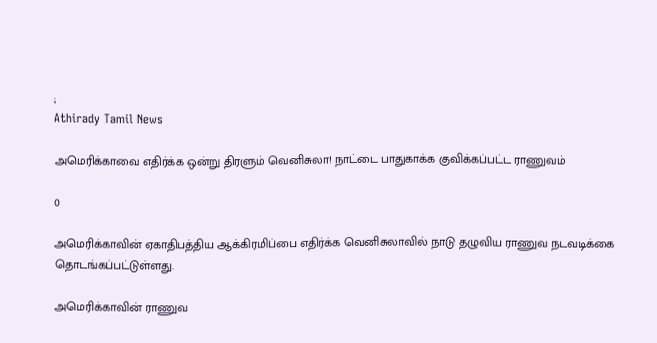;
Athirady Tamil News

அமெரிக்காவை எதிர்க்க ஒன்று திரளும் வெனிசுலா! நாட்டை பாதுகாக்க குவிக்கப்பட்ட ராணுவம்

0

அமெரிக்காவின் ஏகாதிபத்திய ஆக்கிரமிப்பை எதிர்க்க வெனிசுலாவில் நாடு தழுவிய ராணுவ நடவடிக்கை தொடங்கப்பட்டுள்ளது.

அமெரிக்காவின் ராணுவ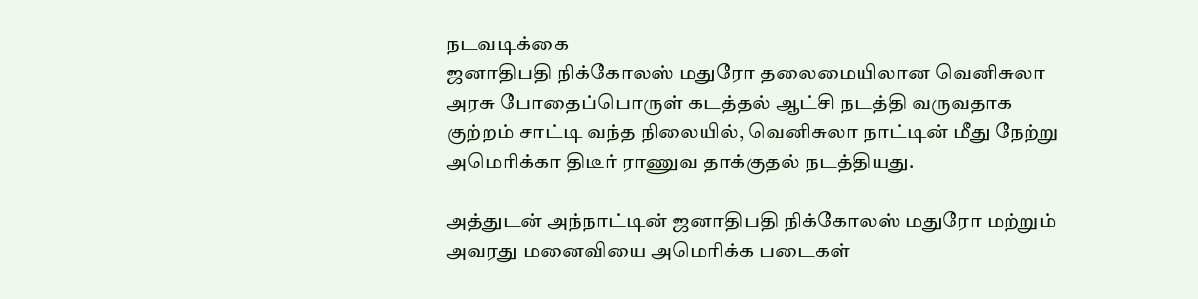நடவடிக்கை
ஜனாதிபதி நிக்கோலஸ் மதுரோ தலைமையிலான வெனிசுலா அரசு போதைப்பொருள் கடத்தல் ஆட்சி நடத்தி வருவதாக குற்றம் சாட்டி வந்த நிலையில், வெனிசுலா நாட்டின் மீது நேற்று அமெரிக்கா திடீர் ராணுவ தாக்குதல் நடத்தியது.

அத்துடன் அந்நாட்டின் ஜனாதிபதி நிக்கோலஸ் மதுரோ மற்றும் அவரது மனைவியை அமெரிக்க படைகள்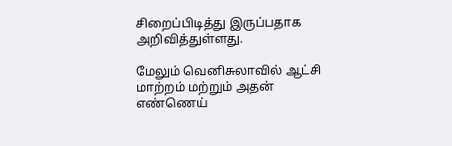சிறைப்பிடித்து இருப்பதாக அறிவித்துள்ளது.

மேலும் வெனிசுலாவில் ஆட்சி மாற்றம் மற்றும் அதன் எண்ணெய்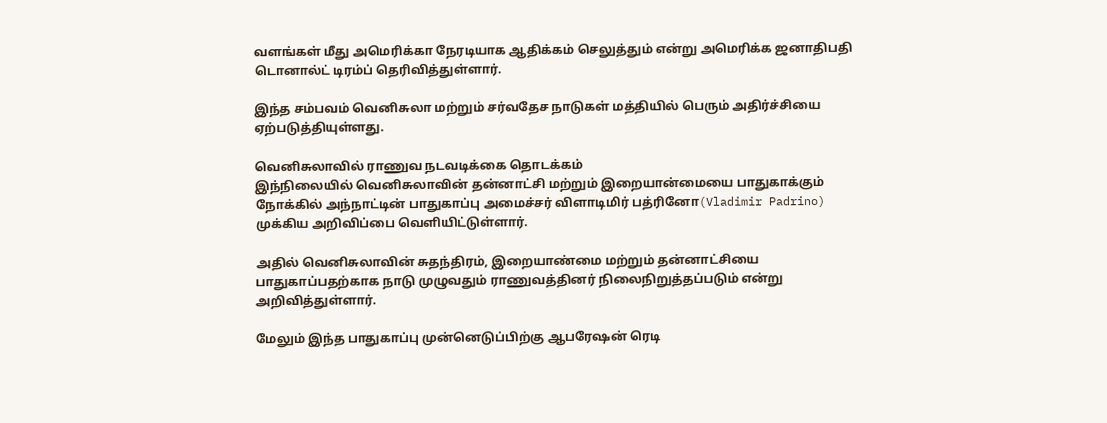வளங்கள் மீது அமெரிக்கா நேரடியாக ஆதிக்கம் செலுத்தும் என்று அமெரிக்க ஜனாதிபதி டொனால்ட் டிரம்ப் தெரிவித்துள்ளார்.

இந்த சம்பவம் வெனிசுலா மற்றும் சர்வதேச நாடுகள் மத்தியில் பெரும் அதிர்ச்சியை ஏற்படுத்தியுள்ளது.

வெனிசுலாவில் ராணுவ நடவடிக்கை தொடக்கம்
இந்நிலையில் வெனிசுலாவின் தன்னாட்சி மற்றும் இறையான்மையை பாதுகாக்கும் நோக்கில் அந்நாட்டின் பாதுகாப்பு அமைச்சர் விளாடிமிர் பத்ரினோ(Vladimir Padrino) முக்கிய அறிவிப்பை வெளியிட்டுள்ளார்.

அதில் வெனிசுலாவின் சுதந்திரம், இறையாண்மை மற்றும் தன்னாட்சியை பாதுகாப்பதற்காக நாடு முழுவதும் ராணுவத்தினர் நிலைநிறுத்தப்படும் என்று அறிவித்துள்ளார்.

மேலும் இந்த பாதுகாப்பு முன்னெடுப்பிற்கு ஆபரேஷன் ரெடி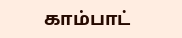காம்பாட்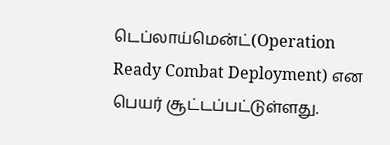டெப்லாய்மென்ட்(Operation Ready Combat Deployment) என பெயர் சூட்டப்பட்டுள்ளது.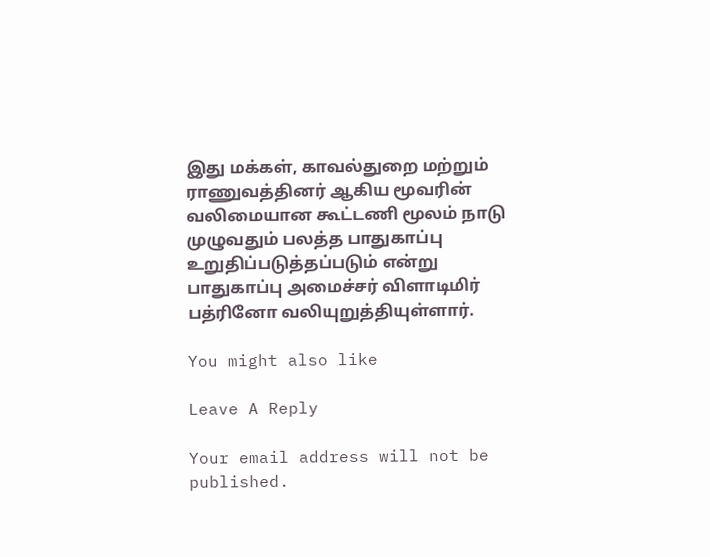இது மக்கள், காவல்துறை மற்றும் ராணுவத்தினர் ஆகிய மூவரின் வலிமையான கூட்டணி மூலம் நாடு முழுவதும் பலத்த பாதுகாப்பு உறுதிப்படுத்தப்படும் என்று பாதுகாப்பு அமைச்சர் விளாடிமிர் பத்ரினோ வலியுறுத்தியுள்ளார்.

You might also like

Leave A Reply

Your email address will not be published.